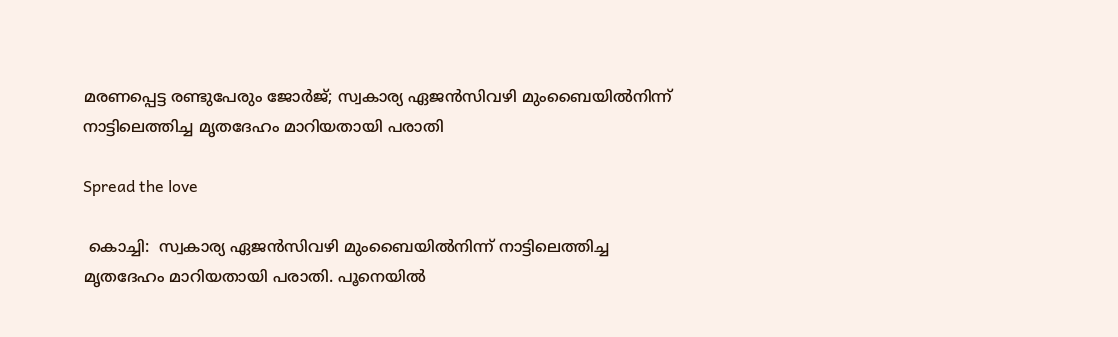മരണപ്പെട്ട രണ്ടുപേരും ജോർജ്; സ്വകാര്യ ഏജൻസിവഴി മുംബൈയിൽനിന്ന് നാട്ടിലെത്തിച്ച മൃതദേഹം മാറിയതായി പരാതി

Spread the love

 കൊച്ചി:  സ്വകാര്യ ഏജൻസിവഴി മുംബൈയിൽനിന്ന് നാട്ടിലെത്തിച്ച മൃതദേഹം മാറിയതായി പരാതി. പൂനെയിൽ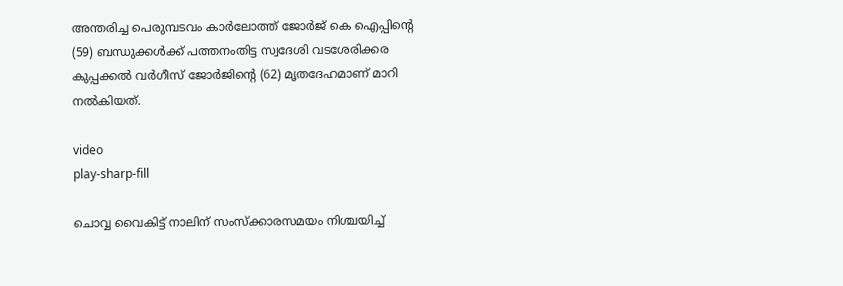അന്തരിച്ച പെരുമ്പടവം കാർലോത്ത് ജോർജ് കെ ഐപ്പിന്റെ (59) ബന്ധുക്കൾക്ക് പത്തനംതിട്ട സ്വദേശി വടശേരിക്കര കുപ്പക്കൽ വർഗീസ് ജോർജിന്റെ (62) മൃതദേഹമാണ് മാറി നൽകിയത്.

video
play-sharp-fill

ചൊവ്വ വൈകിട്ട് നാലിന് സംസ്ക്കാരസമയം നിശ്ചയിച്ച്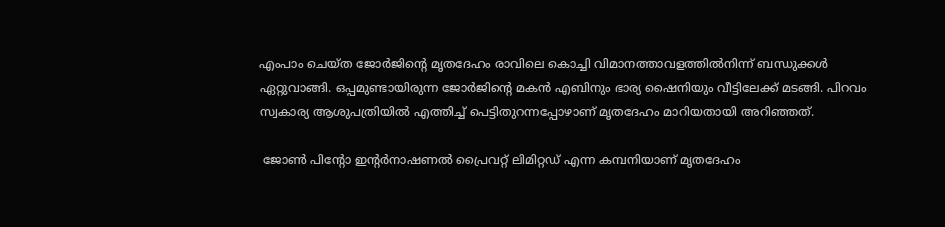എംപാം ചെയ്‌ത ജോർജിന്റെ മൃതദേഹം രാവിലെ കൊച്ചി വിമാനത്താവളത്തിൽനിന്ന് ബന്ധുക്കൾ ഏറ്റുവാങ്ങി. ഒപ്പമുണ്ടായിരുന്ന ജോർജിൻ്റെ മകൻ എബിനും ഭാര്യ ഷൈനിയും വീട്ടിലേക്ക് മടങ്ങി. പിറവം സ്വകാര്യ ആശുപത്രിയിൽ എത്തിച്ച് പെട്ടിതുറന്നപ്പോഴാണ് മൃതദേഹം മാറിയതായി അറിഞ്ഞത്.

 ജോൺ പിൻ്റോ ഇൻ്റർനാഷണൽ പ്രൈവറ്റ് ലിമിറ്റഡ് എന്ന കമ്പനിയാണ് മൃതദേഹം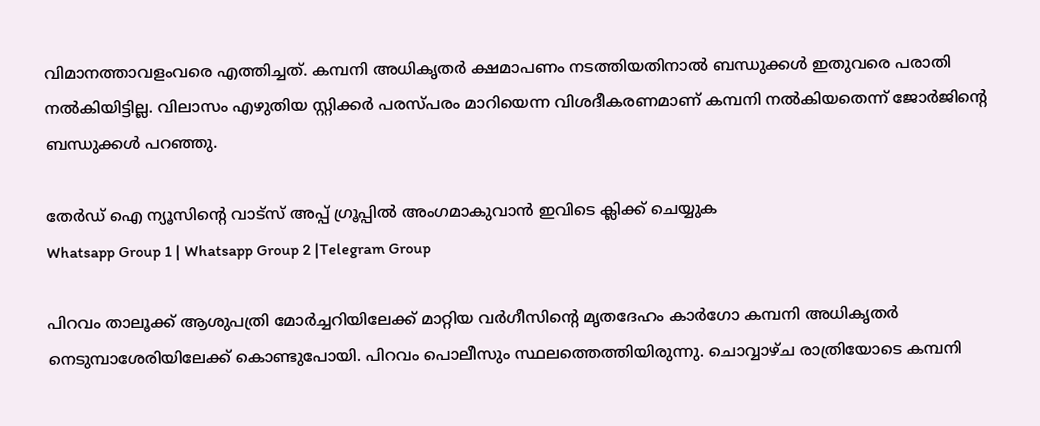വിമാനത്താവളംവരെ എത്തിച്ചത്. കമ്പനി അധികൃതർ ക്ഷമാപണം നടത്തിയതിനാൽ ബന്ധുക്കൾ ഇതുവരെ പരാതി നൽകിയിട്ടില്ല. വിലാസം എഴുതിയ സ്റ്റിക്കർ പരസ്പ‌രം മാറിയെന്ന വിശദീകരണമാണ് കമ്പനി നൽകിയതെന്ന് ജോർജിന്റെ ബന്ധുക്കൾ പറഞ്ഞു.

തേർഡ് ഐ ന്യൂസിന്റെ വാട്സ് അപ്പ് ഗ്രൂപ്പിൽ അംഗമാകുവാൻ ഇവിടെ ക്ലിക്ക് ചെയ്യുക
Whatsapp Group 1 | Whatsapp Group 2 |Telegram Group

പിറവം താലൂക്ക് ആശുപത്രി മോർച്ചറിയിലേക്ക് മാറ്റിയ വർഗീസിൻ്റെ മൃതദേഹം കാർഗോ കമ്പനി അധികൃതർ നെടുമ്പാശേരിയിലേക്ക് കൊണ്ടുപോയി. പിറവം പൊലീസും സ്ഥലത്തെത്തിയിരുന്നു. ചൊവ്വാഴ്ച രാത്രിയോടെ കമ്പനി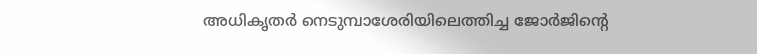അധികൃതർ നെടുമ്പാശേരിയിലെത്തിച്ച ജോർജിന്റെ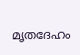മൃതദേഹം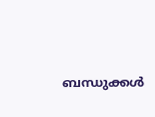ബന്ധുക്കൾ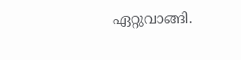ഏറ്റുവാങ്ങി.